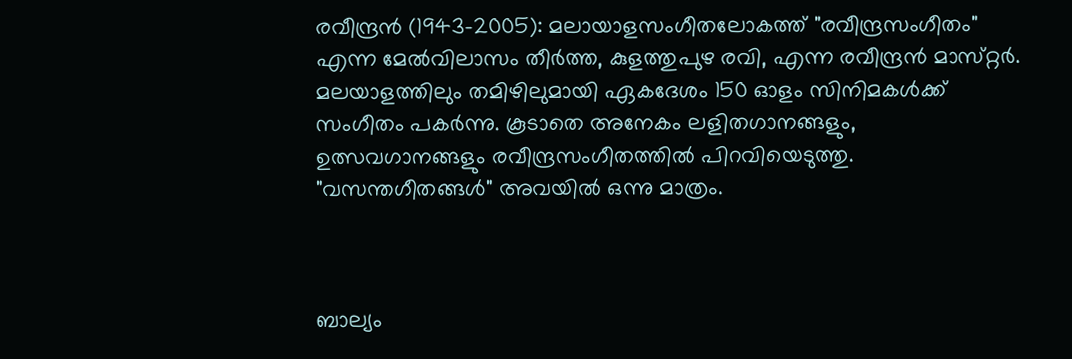രവീന്ദ്രന്‍ (1943-2005): മലായാളസംഗീതലോകത്ത്‌ "രവീന്ദ്രസംഗീതം" എന്ന മേല്‍വിലാസം തീര്‍ത്ത, കുളത്തുപുഴ രവി, എന്ന രവീന്ദ്രന്‍ മാസ്‌റ്റര്‍. മലയാളത്തിലും തമിഴിലുമായി ഏകദേശം 150 ഓളം സിനിമകള്‍ക്ക്‌ സംഗീതം പകര്‍ന്നു. കൂടാതെ അനേകം ലളിതഗാനങ്ങളും, ഉത്സവഗാനങ്ങളും രവീന്ദ്രസംഗീതത്തില്‍ പിറവിയെടുത്തു. "വസന്തഗീതങ്ങള്‍" അവയില്‍ ഒന്നു മാത്രം.



ബാല്യം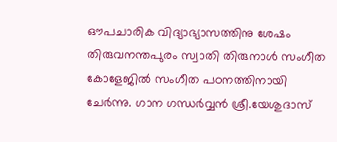ഔപചാരിക വിദ്യാഭ്യാസത്തിനു ശേഷം തിരുവനന്തപുരം സ്വാതി തിരുനാള്‍ സംഗീത കോളേജില്‍ സംഗീത പഠനത്തിനായി ചേര്‍ന്നു. ഗാന ഗന്ധര്‍വ്വന്‍ ശ്രീ.യേശുദാസ്‌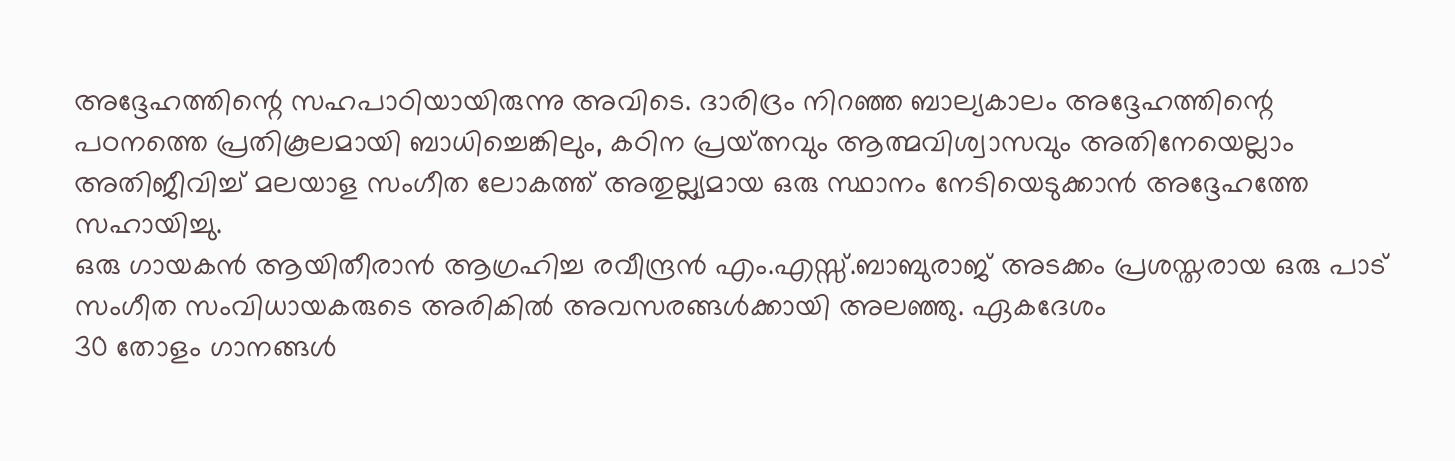അദ്ദേഹത്തിന്റെ സഹപാഠിയായിരുന്നു അവിടെ. ദാരിദ്രം നിറഞ്ഞ ബാല്യകാലം അദ്ദേഹത്തിന്റെ പഠനത്തെ പ്രതികൂലമായി ബാധിച്ചെങ്കിലും, കഠിന പ്രയ്‌ത്നവും ആത്മവിശ്വാസവും അതിനേയെല്ലാം അതിജീവിച്ച്‌ മലയാള സംഗീത ലോകത്ത്‌ അതുല്ല്യമായ ഒരു സ്ഥാനം നേടിയെടുക്കാന്‍ അദ്ദേഹത്തേ സഹായിച്ചു.
ഒരു ഗായകന്‍ ആയിതീരാന്‍ ആഗ്രഹിച്ച രവീന്ദ്രന്‍ എം.എസ്സ്‌.ബാബുരാജ്‌ അടക്കം പ്രശസ്തരായ ഒരു പാട്‌ സംഗീത സംവിധായകരുടെ അരികില്‍ അവസരങ്ങള്‍ക്കായി അലഞ്ഞു. ഏകദേശം
30 തോളം ഗാനങ്ങള്‍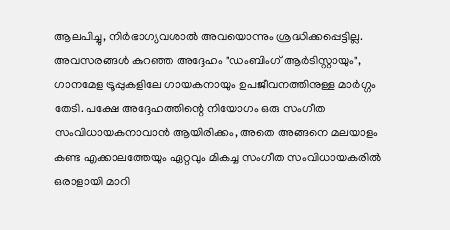ആലപിച്ചു, നിര്‍ഭാഗ്യവശാല്‍ അവയൊന്നും ശ്രദ്ധിക്കപ്പെട്ടില്ല. അവസരങ്ങള്‍ കുറഞ്ഞ അദ്ദേഹം "ഡംബിംഗ്‌ ആര്‍ടിസ്റ്റായും", ഗാനമേള ട്രൂപ്പുകളിലേ ഗായകനായും ഉപജീവനത്തിനുള്ള മാര്‍ഗ്ഗം തേടി. പക്ഷേ അദ്ദേഹത്തിന്റെ നിയോഗം ഒരു സംഗീത സംവിധായകനാവാന്‍ ആയിരിക്കം, അതെ അങ്ങനെ മലയാളം കണ്ട എക്കാലത്തേയും ഏറ്റവും മികച്ച സംഗീത സംവിധായകരില്‍ ഒരാളായി മാറി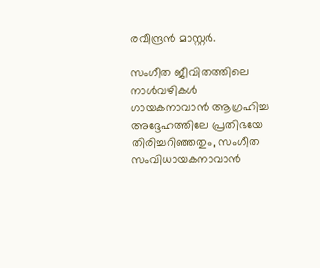രവീന്ദ്രന്‍ മാസ്റ്റര്‍.

സംഗീത ജീവിതത്തിലെ നാള്‍വഴികള്‍
ഗായകനാവാന്‍ ആഗ്രഹിച്ച അദ്ദേഹത്തിലേ പ്രതിഭയേ തിരിച്ചറിഞ്ഞതും, സംഗീത സംവിധായകനാവാന്‍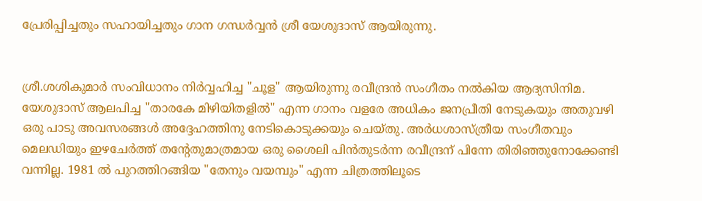പ്രേരിപ്പിച്ചതും സഹായിച്ചതും ഗാന ഗന്ധര്‍വ്വന്‍ ശ്രീ യേശുദാസ്‌ ആയിരുന്നു.


ശ്രീ.ശശികുമാര്‍ സംവിധാനം നിര്‍വ്വഹിച്ച "ചൂള" ആയിരുന്നു രവീന്ദ്രന്‍ സംഗീതം നല്‍കിയ ആദ്യസിനിമ. യേശുദാസ്‌ ആലപിച്ച "താരകേ മിഴിയിതളില്‍" എന്ന ഗാനം വളരേ അധികം ജനപ്രീതി നേടുകയും അതുവഴി ഒരു പാടു അവസരങ്ങള്‍ അദ്ദേഹത്തിനു നേടികൊടുക്കയും ചെയ്തു. അര്‍ധശാസ്ത്രീയ സംഗീതവും മെലഡിയും ഇഴചേര്‍ത്ത്‌ തന്റേതുമാത്രമായ ഒരു ശൈലി പിന്‍തുടര്‍ന്ന രവീന്ദ്രന്‌ പിന്നേ തിരിഞ്ഞുനോക്കേണ്ടി വന്നില്ല. 1981 ല്‍ പുറത്തിറങ്ങിയ "തേനും വയമ്പും" എന്ന ചിത്രത്തിലൂടെ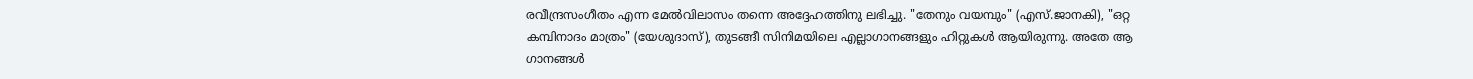രവീന്ദ്രസംഗീതം എന്ന മേല്‍വിലാസം തന്നെ അദ്ദേഹത്തിനു ലഭിച്ചു. "തേനും വയമ്പും" (എസ്‌.ജാനകി), "ഒറ്റ കമ്പിനാദം മാത്രം" (യേശുദാസ്‌), തുടങ്ങീ സിനിമയിലെ എല്ലാഗാനങ്ങളും ഹിറ്റുകള്‍ ആയിരുന്നു. അതേ ആ ഗാനങ്ങള്‍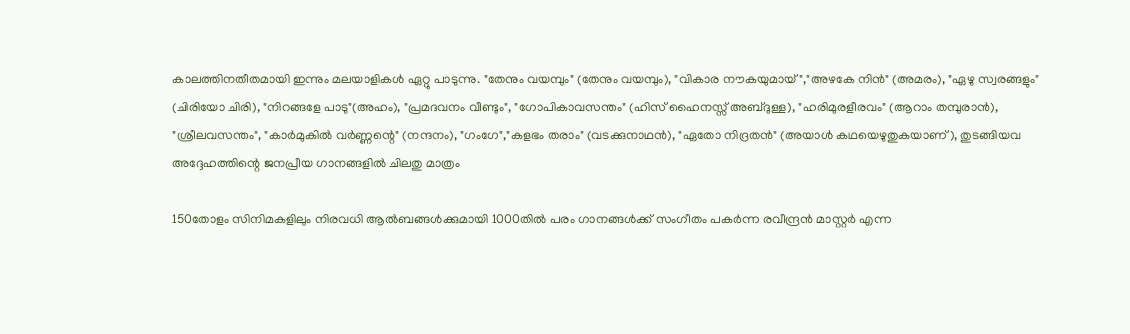കാലത്തിനതീതമായി ഇന്നും മലയാളികള്‍ ഏറ്റു പാടുന്നു. "തേനും വയമ്പും" (തേനും വയമ്പും), "വികാര നൗകയുമായ്‌","അഴകേ നിന്‍" (അമരം), "ഏഴു സ്വരങ്ങളും" (ചിരിയോ ചിരി), "നിറങ്ങളേ പാടു"(അഹം), "പ്രമദവനം വീണ്ടും", "ഗോപികാവസന്തം" (ഹിസ്‌ ഹൈനസ്സ്‌ അബ്ദുള്ള), "ഹരിമുരളീരവം" (ആറാം തമ്പുരാന്‍‍), "ശ്രീലവസന്തം", "കാര്‍മുകില്‍ വര്‍ണ്ണന്റെ" (നന്ദനം), "ഗംഗേ","കളഭം തരാം" (വടക്കുനാഥന്‍), "ഏതോ നിദ്രതന്‍" (അയാള്‍ കഥയെഴുതുകയാണ്‌), തുടങ്ങിയവ അദ്ദേഹത്തിന്റെ ജനപ്രീയ ഗാനങ്ങളില്‍ ചിലതു മാത്രം

150തോളം സിനിമകളിലും നിരവധി ആല്‍ബങ്ങള്‍ക്കുമായി 1000തില്‍ പരം ഗാനങ്ങള്‍ക്ക്‌ സംഗീതം പകര്‍ന്ന രവീന്ദ്രന്‍ മാസ്റ്റര്‍ എന്ന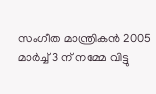സംഗീത മാന്ത്രികന്‍ 2005 മാര്‍ച്ച്‌ 3 ന്‌ നമ്മേ വിട്ടു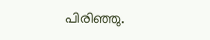പിരിഞ്ഞു.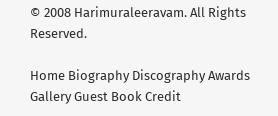© 2008 Harimuraleeravam. All Rights Reserved.

Home Biography Discography Awards Gallery Guest Book Credit